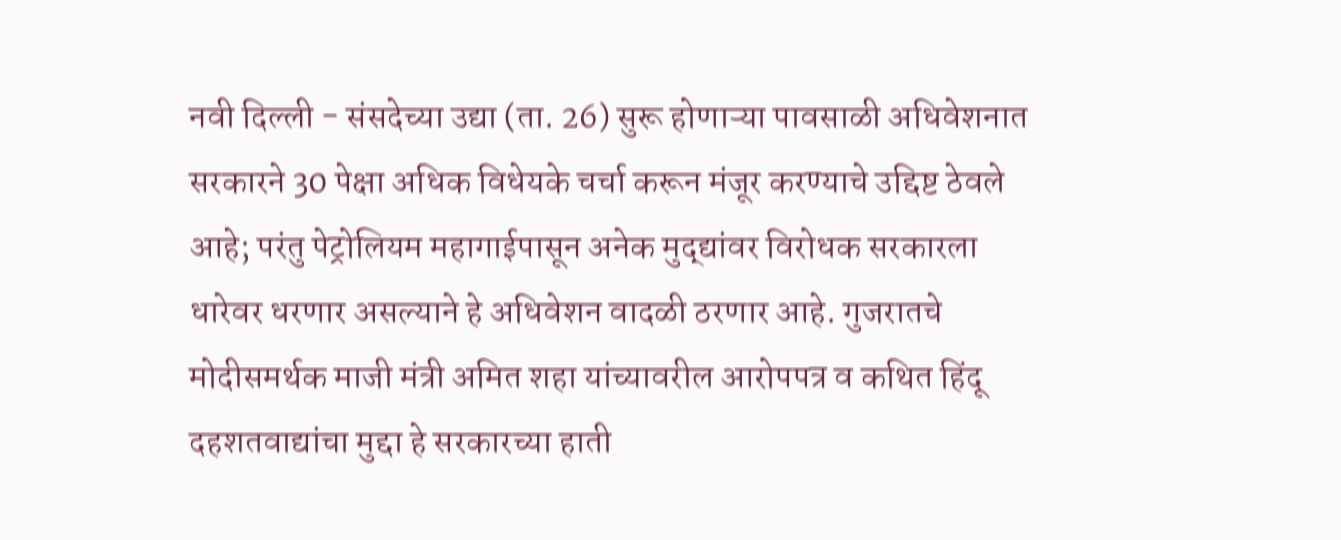नवी दिल्ली - संसदेच्या उद्या (ता. 26) सुरू होणाऱ्या पावसाळी अधिवेशनात सरकारने 30 पेक्षा अधिक विधेयके चर्चा करून मंजूर करण्याचे उद्दिष्ट ठेवले आहे; परंतु पेट्रोलियम महागाईपासून अनेक मुद्द्यांवर विरोधक सरकारला धारेवर धरणार असल्याने हे अधिवेशन वादळी ठरणार आहे. गुजरातचे मोदीसमर्थक माजी मंत्री अमित शहा यांच्यावरील आरोपपत्र व कथित हिंदू दहशतवाद्यांचा मुद्दा हे सरकारच्या हाती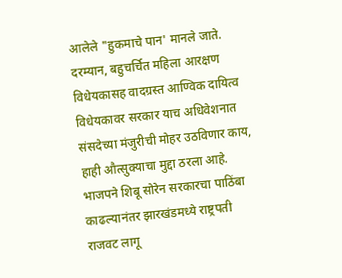आलेले "हुकमाचे पान' मानले जाते.
दरम्यान, बहुचर्चित महिला आरक्षण विधेयकासह वादग्रस्त आण्विक दायित्व विधेयकावर सरकार याच अधिवेशनात संसदेच्या मंजुरीची मोहर उठविणार काय, हाही औत्सुक्याचा मुद्दा ठरला आहे. भाजपने शिबू सोरेन सरकारचा पाठिंबा काढल्यानंतर झारखंडमध्ये राष्ट्रपती राजवट लागू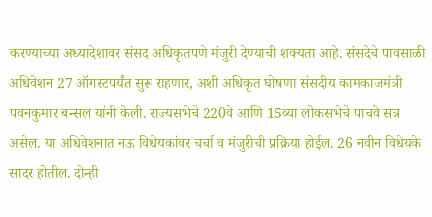करण्याच्या अध्यादेशावर संसद अधिकृतपणे मंजुरी देण्याची शक्यता आहे. संसदेचे पावसाळी अधिवेशन 27 ऑगस्टपर्यंत सुरू राहणार, अशी अधिकृत घोषणा संसदीय कामकाजमंत्री पवनकुमार बन्सल यांनी केली. राज्यसभेचे 220वे आणि 15व्या लोकसभेचे पाचवे सत्र असेल. या अधिवेशनात नऊ विधेयकांवर चर्चा व मंजुरीची प्रक्रिया होईल. 26 नवीन विधेयके सादर होतील. दोन्ही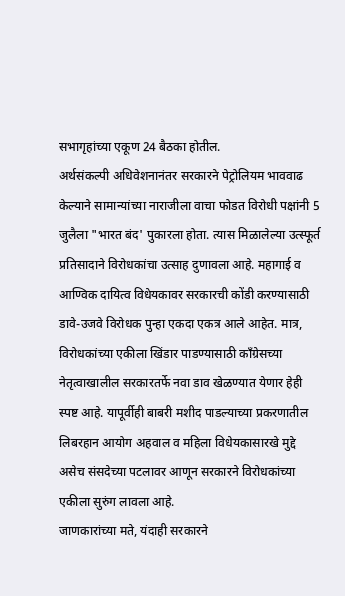सभागृहांच्या एकूण 24 बैठका होतील.
अर्थसंकल्पी अधिवेशनानंतर सरकारने पेट्रोलियम भाववाढ केल्याने सामान्यांच्या नाराजीला वाचा फोडत विरोधी पक्षांनी 5 जुलैला "भारत बंद' पुकारला होता. त्यास मिळालेल्या उत्स्फूर्त प्रतिसादाने विरोधकांचा उत्साह दुणावला आहे. महागाई व आण्विक दायित्व विधेयकावर सरकारची कोंडी करण्यासाठी डावे-उजवे विरोधक पुन्हा एकदा एकत्र आले आहेत. मात्र, विरोधकांच्या एकीला खिंडार पाडण्यासाठी कॉंग्रेसच्या नेतृत्वाखालील सरकारतर्फे नवा डाव खेळण्यात येणार हेही स्पष्ट आहे. यापूर्वीही बाबरी मशीद पाडल्याच्या प्रकरणातील लिबरहान आयोग अहवाल व महिला विधेयकासारखे मुद्दे असेच संसदेच्या पटलावर आणून सरकारने विरोधकांच्या एकीला सुरुंग लावला आहे.
जाणकारांच्या मते, यंदाही सरकारने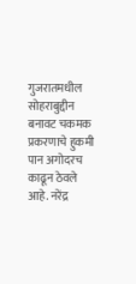गुजरातमधील सोहराबुद्दीन बनावट चकमक प्रकरणाचे हुकमी पान अगोदरच काढून ठेवले आहे. नरेंद्र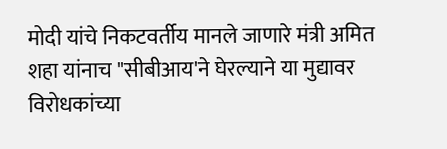मोदी यांचे निकटवर्तीय मानले जाणारे मंत्री अमित शहा यांनाच "सीबीआय'ने घेरल्याने या मुद्यावर विरोधकांच्या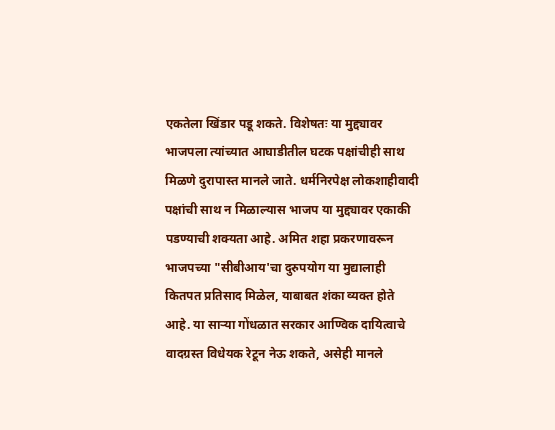एकतेला खिंडार पडू शकते. विशेषतः या मुद्द्यावर भाजपला त्यांच्यात आघाडीतील घटक पक्षांचीही साथ मिळणे दुरापास्त मानले जाते. धर्मनिरपेक्ष लोकशाहीवादी पक्षांची साथ न मिळाल्यास भाजप या मुद्द्यावर एकाकी पडण्याची शक्यता आहे. अमित शहा प्रकरणावरून भाजपच्या "सीबीआय'चा दुरुपयोग या मुद्यालाही कितपत प्रतिसाद मिळेल, याबाबत शंका व्यक्त होते आहे. या साऱ्या गोंधळात सरकार आण्विक दायित्वाचे वादग्रस्त विधेयक रेटून नेऊ शकते, असेही मानले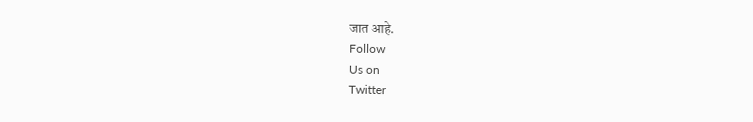जात आहे.
Follow
Us on
Twitter